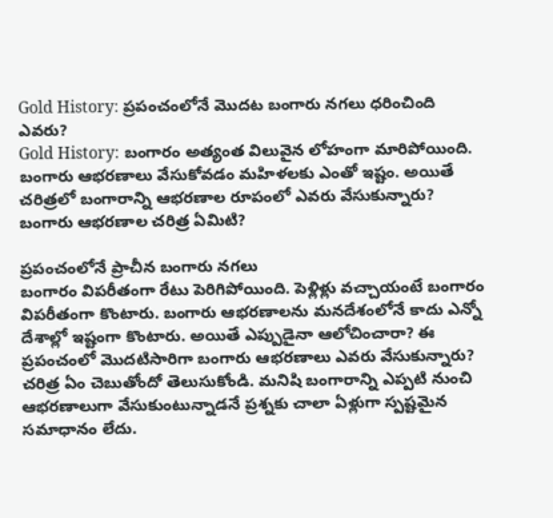Gold History: ప్రపంచంలోనే మొదట బంగారు నగలు ధరించింది ఎవరు?
Gold History: బంగారం అత్యంత విలువైన లోహంగా మారిపోయింది. బంగారు ఆభరణాలు వేసుకోవడం మహిళలకు ఎంతో ఇష్టం. అయితే చరిత్రలో బంగారాన్ని ఆభరణాల రూపంలో ఎవరు వేసుకున్నారు? బంగారు ఆభరణాల చరిత్ర ఏమిటి?

ప్రపంచంలోనే ప్రాచీన బంగారు నగలు
బంగారం విపరీతంగా రేటు పెరిగిపోయింది. పెళ్లిళ్లు వచ్చాయంటే బంగారం విపరీతంగా కొంటారు. బంగారు ఆభరణాలను మనదేశంలోనే కాదు ఎన్నో దేశాల్లో ఇష్టంగా కొంటారు. అయితే ఎప్పుడైనా ఆలోచించారా? ఈ ప్రపంచంలో మొదటిసారిగా బంగారు ఆభరణాలు ఎవరు వేసుకున్నారు? చరిత్ర ఏం చెబుతోందో తెలుసుకోండి. మనిషి బంగారాన్ని ఎప్పటి నుంచి ఆభరణాలుగా వేసుకుంటున్నాడనే ప్రశ్నకు చాలా ఏళ్లుగా స్పష్టమైన సమాధానం లేదు.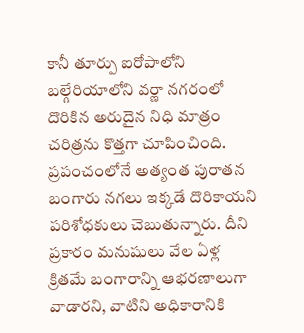కానీ తూర్పు ఐరోపాలోని బల్గేరియాలోని వర్ణా నగరంలో దొరికిన అరుదైన నిధి మాత్రం చరిత్రను కొత్తగా చూపించింది. ప్రపంచంలోనే అత్యంత పురాతన బంగారు నగలు ఇక్కడే దొరికాయని పరిశోధకులు చెబుతున్నారు. దీని ప్రకారం మనుషులు వేల ఏళ్ల క్రితమే బంగారాన్ని ఆభరణాలుగా వాడారని, వాటిని అధికారానికి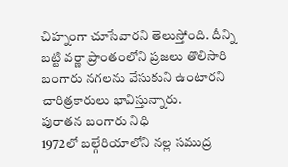చిహ్నంగా చూసేవారని తెలుస్తోంది. దీన్ని బట్టి వర్ణా ప్రాంతంలోని ప్రజలు తొలిసారి బంగారు నగలను వేసుకుని ఉంటారని చారిత్రకారులు భావిస్తున్నారు.
పురాతన బంగారు నిధి
1972లో బల్గేరియాలోని నల్ల సముద్ర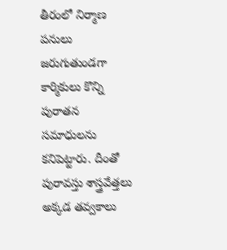తీరంలో నిర్మాణ పనులు జరుగుతుండగా కార్మికులు కొన్ని పురాతన సమాధులను కనిపెట్టారు. దీంతో పురావస్తు శాస్త్రవేత్తలు అక్కడ తవ్వకాలు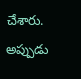చేశారు. అప్పుడు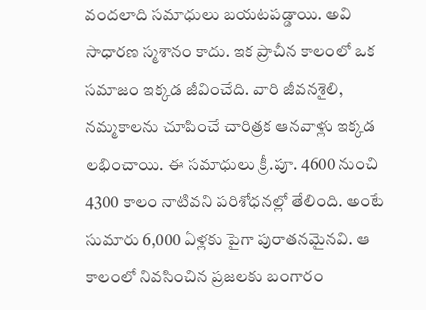వందలాది సమాధులు బయటపడ్డాయి. అవి సాధారణ స్మశానం కాదు. ఇక ప్రాచీన కాలంలో ఒక సమాజం ఇక్కడ జీవించేది. వారి జీవనశైలి, నమ్మకాలను చూపించే చారిత్రక ఆనవాళ్లు ఇక్కడ లభించాయి. ఈ సమాధులు క్రీ.పూ. 4600 నుంచి 4300 కాలం నాటివని పరిశోధనల్లో తేలింది. అంటే సుమారు 6,000 ఏళ్లకు పైగా పురాతనమైనవి. ఆ కాలంలో నివసించిన ప్రజలకు బంగారం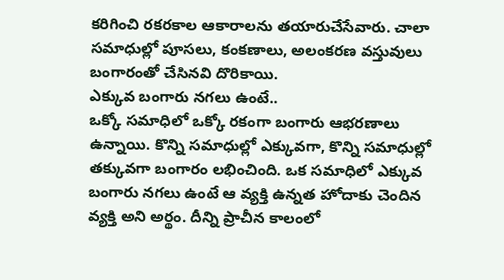కరిగించి రకరకాల ఆకారాలను తయారుచేసేవారు. చాలా సమాధుల్లో పూసలు, కంకణాలు, అలంకరణ వస్తువులు బంగారంతో చేసినవి దొరికాయి.
ఎక్కువ బంగారు నగలు ఉంటే..
ఒక్కో సమాధిలో ఒక్కో రకంగా బంగారు ఆభరణాలు ఉన్నాయి. కొన్ని సమాధుల్లో ఎక్కువగా, కొన్ని సమాధుల్లో తక్కువగా బంగారం లభించింది. ఒక సమాధిలో ఎక్కువ బంగారు నగలు ఉంటే ఆ వ్యక్తి ఉన్నత హోదాకు చెందిన వ్యక్తి అని అర్థం. దీన్ని ప్రాచీన కాలంలో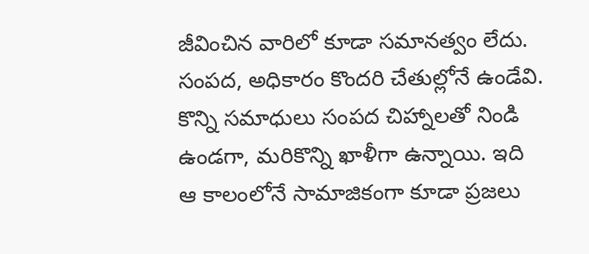జీవించిన వారిలో కూడా సమానత్వం లేదు. సంపద, అధికారం కొందరి చేతుల్లోనే ఉండేవి. కొన్ని సమాధులు సంపద చిహ్నాలతో నిండి ఉండగా, మరికొన్ని ఖాళీగా ఉన్నాయి. ఇది ఆ కాలంలోనే సామాజికంగా కూడా ప్రజలు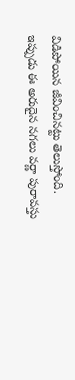విడిపోయిన జీవించినట్టు తెలుస్తోంది. ఇప్పుడు ఈ అరుదైన నగలు వర్ణా పురావస్తు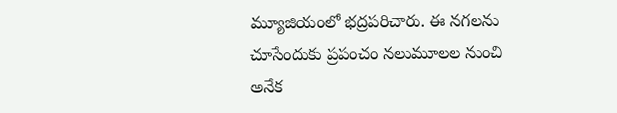మ్యూజియంలో భద్రపరిచారు. ఈ నగలను చూసేందుకు ప్రపంచం నలుమూలల నుంచి అనేక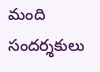మంది సందర్శకులు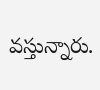వస్తున్నారు.